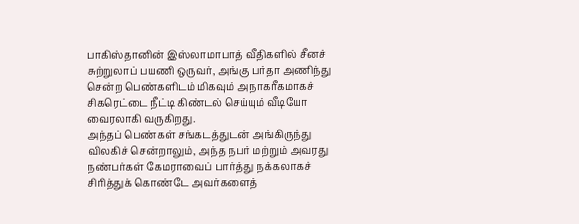பாகிஸ்தானின் இஸ்லாமாபாத் வீதிகளில் சீனச் சுற்றுலாப் பயணி ஒருவர், அங்கு பர்தா அணிந்து சென்ற பெண்களிடம் மிகவும் அநாகரீகமாகச் சிகரெட்டை நீட்டி கிண்டல் செய்யும் வீடியோ வைரலாகி வருகிறது.
அந்தப் பெண்கள் சங்கடத்துடன் அங்கிருந்து விலகிச் சென்றாலும், அந்த நபர் மற்றும் அவரது நண்பர்கள் கேமராவைப் பார்த்து நக்கலாகச் சிரித்துக் கொண்டே அவர்களைத்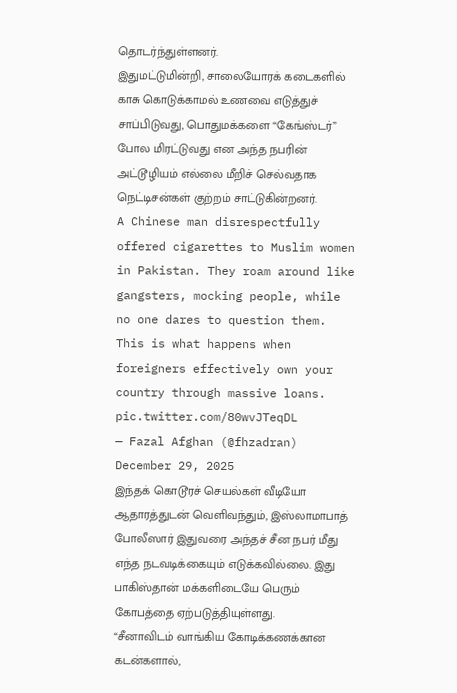தொடர்ந்துள்ளனர்.
இதுமட்டுமின்றி, சாலையோரக் கடைகளில் காசு கொடுக்காமல் உணவை எடுத்துச் சாப்பிடுவது, பொதுமக்களை “கேங்ஸ்டர்” போல மிரட்டுவது என அந்த நபரின் அட்டூழியம் எல்லை மீறிச் செல்வதாக நெட்டிசன்கள் குற்றம் சாட்டுகின்றனர்.
A Chinese man disrespectfully offered cigarettes to Muslim women in Pakistan. They roam around like gangsters, mocking people, while no one dares to question them. This is what happens when foreigners effectively own your country through massive loans. pic.twitter.com/80wvJTeqDL
— Fazal Afghan (@fhzadran) December 29, 2025
இந்தக் கொடூரச் செயல்கள் வீடியோ ஆதாரத்துடன் வெளிவந்தும், இஸ்லாமாபாத் போலீஸார் இதுவரை அந்தச் சீன நபர் மீது எந்த நடவடிக்கையும் எடுக்கவில்லை. இது பாகிஸ்தான் மக்களிடையே பெரும் கோபத்தை ஏற்படுத்தியுள்ளது.
“சீனாவிடம் வாங்கிய கோடிக்கணக்கான கடன்களால்,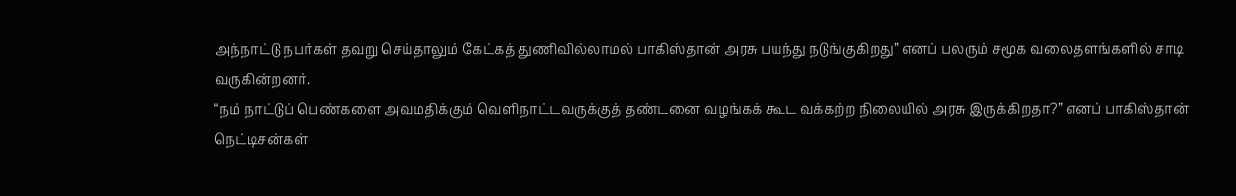அந்நாட்டு நபர்கள் தவறு செய்தாலும் கேட்கத் துணிவில்லாமல் பாகிஸ்தான் அரசு பயந்து நடுங்குகிறது” எனப் பலரும் சமூக வலைதளங்களில் சாடி வருகின்றனர்.
“நம் நாட்டுப் பெண்களை அவமதிக்கும் வெளிநாட்டவருக்குத் தண்டனை வழங்கக் கூட வக்கற்ற நிலையில் அரசு இருக்கிறதா?” எனப் பாகிஸ்தான் நெட்டிசன்கள்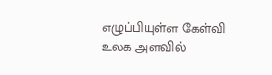எழுப்பியுள்ள கேள்வி உலக அளவில்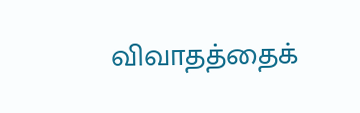விவாதத்தைக்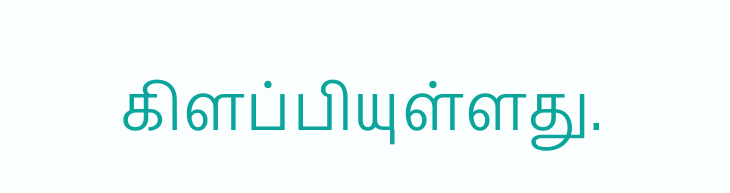கிளப்பியுள்ளது.